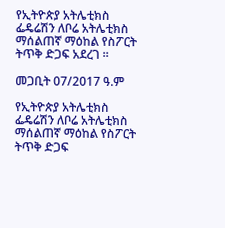የኢትዮጵያ አትሌቲክስ ፌዴሬሽን ለቦሬ አትሌቲክስ ማሰልጠኛ ማዕከል የስፖርት ትጥቅ ድጋፍ አደረገ ።

መጋቢት 07/2017 ዓ.ም

የኢትዮጵያ አትሌቲክስ ፌዴሬሽን ለቦሬ አትሌቲክስ ማሰልጠኛ ማዕከል የስፖርት ትጥቅ ድጋፍ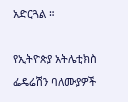አድርጓል ።

የኢትዮጵያ አትሌቲክስ ፌዴሬሽን ባለሙያዎች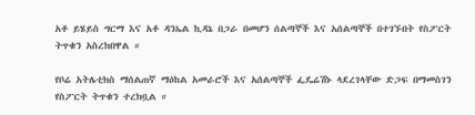አቶ ይሄይስ ግርማ እና አቶ ዳንኤል ኪዳኔ በጋራ በመሆን ሰልጣኞች እና አሰልጣኞች በተገኙበት የስፖርት ትጥቁን አስረክበዋል ።

የቦሬ አትሌቲክስ ማሰልጠኛ ማዕከል አመራሮች እና አሰልጣኞች ፌዴሬሽኑ ላደረገላቸው ድጋፍ በማመስገን የስፖርት ትጥቁን ተረክቧል ።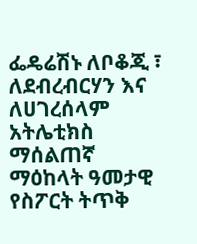ፌዴሬሽኑ ለቦቆጂ ፣ ለደብረብርሃን እና ለሀገረሰላም አትሌቲክስ ማሰልጠኛ ማዕከላት ዓመታዊ የስፖርት ትጥቅ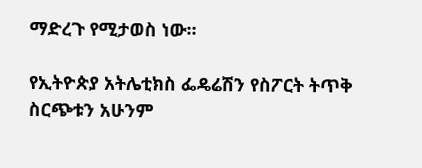ማድረጉ የሚታወስ ነው።

የኢትዮጵያ አትሌቲክስ ፌዴሬሽን የስፖርት ትጥቅ ስርጭቱን አሁንም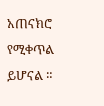አጠናክሮ የሚቀጥል ይሆናል ።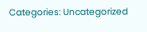Categories: Uncategorized